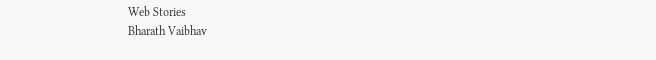Web Stories
Bharath Vaibhav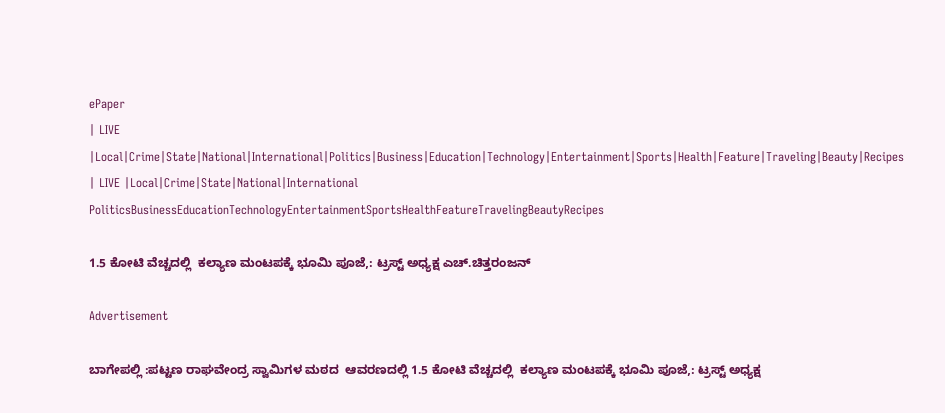ePaper
| LIVE |Local|Crime|State|National|International|Politics|Business|Education|Technology|Entertainment|Sports|Health|Feature|Traveling|Beauty|Recipes
| LIVE |Local|Crime|State|National|International
PoliticsBusinessEducationTechnologyEntertainmentSportsHealthFeatureTravelingBeautyRecipes

1.5 ಕೋಟಿ ವೆಚ್ಚದಲ್ಲಿ  ಕಲ್ಯಾಣ ಮಂಟಪಕ್ಕೆ ಭೂಮಿ ಪೂಜೆ,: ಟ್ರಸ್ಟ್ ಅಧ್ಯಕ್ಷ ಎಚ್.ಚಿತ್ತರಂಜನ್

Advertisement

ಬಾಗೇಪಲ್ಲಿ :ಪಟ್ಟಣ ರಾಘವೇಂದ್ರ ಸ್ವಾಮಿಗಳ ಮಠದ  ಆವರಣದಲ್ಲಿ 1.5 ಕೋಟಿ ವೆಚ್ಚದಲ್ಲಿ  ಕಲ್ಯಾಣ ಮಂಟಪಕ್ಕೆ ಭೂಮಿ ಪೂಜೆ,: ಟ್ರಸ್ಟ್ ಅಧ್ಯಕ್ಷ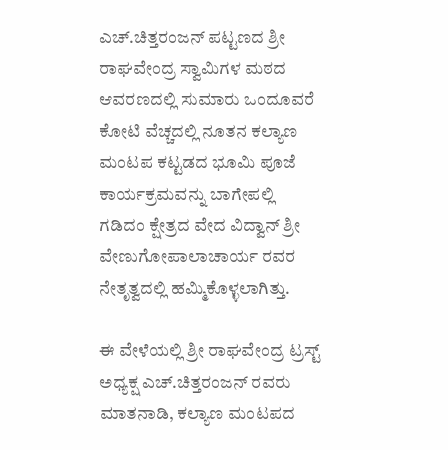ಎಚ್.ಚಿತ್ತರಂಜನ್ ಪಟ್ಟಣದ ಶ್ರೀ ರಾಘವೇಂದ್ರ ಸ್ವಾಮಿಗಳ ಮಠದ ಆವರಣದಲ್ಲಿ ಸುಮಾರು ಒಂದೂವರೆ ಕೋಟಿ ವೆಚ್ಚದಲ್ಲಿ ನೂತನ ಕಲ್ಯಾಣ ಮಂಟಪ ಕಟ್ಟಡದ ಭೂಮಿ ಪೂಜೆ ಕಾರ್ಯಕ್ರಮವನ್ನು ಬಾಗೇಪಲ್ಲಿ ಗಡಿದಂ ಕ್ಷೇತ್ರದ ವೇದ ವಿದ್ವಾನ್‌ ಶ್ರೀ ವೇಣುಗೋಪಾಲಾಚಾರ್ಯ ರವರ ನೇತೃತ್ವದಲ್ಲಿ ಹಮ್ಮಿಕೊಳ್ಳಲಾಗಿತ್ತು.

ಈ ವೇಳೆಯಲ್ಲಿ ಶ್ರೀ ರಾಘವೇಂದ್ರ ಟ್ರಸ್ಟ್ ಅಧ್ಯಕ್ಷ ಎಚ್.ಚಿತ್ತರಂಜನ್ ರವರು ಮಾತನಾಡಿ, ಕಲ್ಯಾಣ ಮಂಟಪದ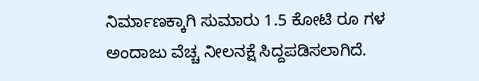ನಿರ್ಮಾಣಕ್ಕಾಗಿ ಸುಮಾರು 1.5 ಕೋಟಿ ರೂ ಗಳ ಅಂದಾಜು ವೆಚ್ಚ ನೀಲನಕ್ಷೆ ಸಿದ್ದಪಡಿಸಲಾಗಿದೆ.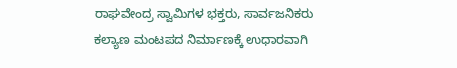ರಾಘವೇಂದ್ರ ಸ್ವಾಮಿಗಳ ಭಕ್ತರು, ಸಾರ್ವಜನಿಕರು ಕಲ್ಯಾಣ ಮಂಟಪದ ನಿರ್ಮಾಣಕ್ಕೆ ಉಧಾರವಾಗಿ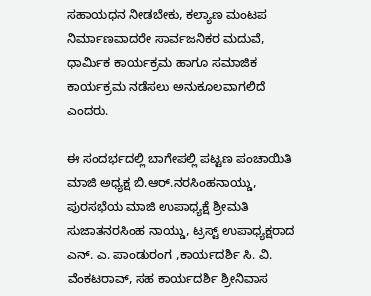ಸಹಾಯಧನ ನೀಡಬೇಕು, ಕಲ್ಯಾಣ ಮಂಟಪ ನಿರ್ಮಾಣವಾದರೇ ಸಾರ್ವಜನಿಕರ ಮದುವೆ, ಧಾರ್ಮಿಕ ಕಾರ್ಯಕ್ರಮ ಹಾಗೂ ಸಮಾಜಿಕ ಕಾರ್ಯಕ್ರಮ ನಡೆಸಲು ಅನುಕೂಲವಾಗಲಿದೆ ಎಂದರು.

ಈ ಸಂದರ್ಭದಲ್ಲಿ ಬಾಗೇಪಲ್ಲಿ ಪಟ್ಟಣ ಪಂಚಾಯಿತಿ ಮಾಜಿ ಅಧ್ಯಕ್ಷ ಬಿ.ಆರ್.ನರಸಿಂಹನಾಯ್ಡು, ಪುರಸಭೆಯ ಮಾಜಿ ಉಪಾಧ್ಯಕ್ಷೆ ಶ್ರೀಮತಿ ಸುಜಾತನರಸಿಂಹ ನಾಯ್ಡು, ಟ್ರಸ್ಟ್ ಉಪಾಧ್ಯಕ್ಷರಾದ ಎನ್‌. ಎ. ಪಾಂಡುರಂಗ ,ಕಾರ್ಯದರ್ಶಿ ಸಿ. ವಿ. ವೆಂಕಟರಾವ್‌, ಸಹ ಕಾರ್ಯದರ್ಶಿ ಶ್ರೀನಿವಾಸ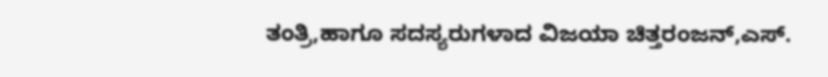ತಂತ್ರಿ,ಹಾಗೂ ಸದಸ್ಯರುಗಳಾದ ವಿಜಯಾ ಚಿತ್ತರಂಜನ್‌,ಎಸ್‌.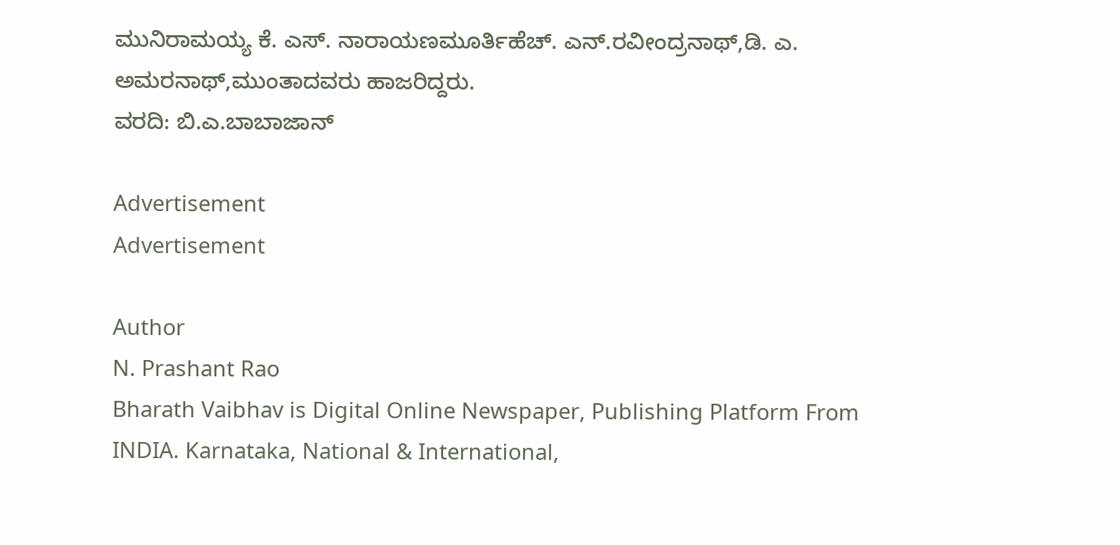ಮುನಿರಾಮಯ್ಯ ಕೆ. ಎಸ್‌. ನಾರಾಯಣಮೂರ್ತಿಹೆಚ್‌. ಎನ್‌.ರವೀಂದ್ರನಾಥ್‌,ಡಿ. ಎ. ಅಮರನಾಥ್‌,ಮುಂತಾದವರು ಹಾಜರಿದ್ದರು.
ವರದಿ: ಬಿ.ಎ.ಬಾಬಾಜಾನ್

Advertisement
Advertisement

Author
N. Prashant Rao
Bharath Vaibhav is Digital Online Newspaper, Publishing Platform From INDIA. Karnataka, National & International,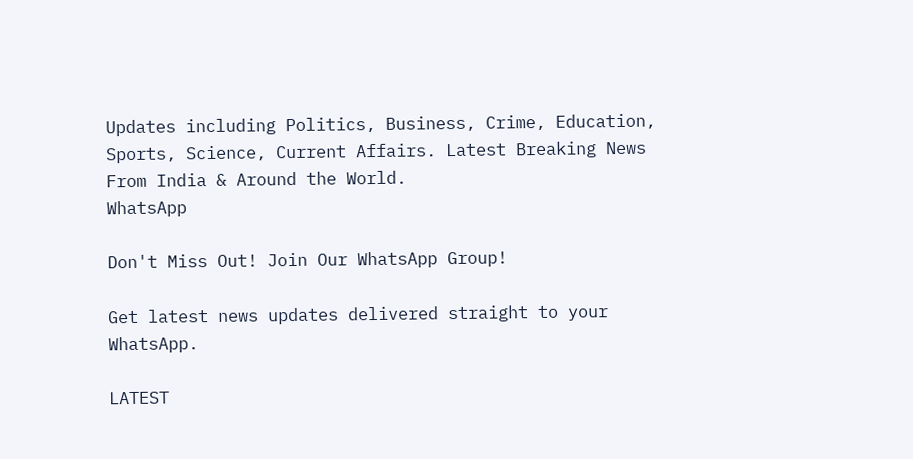Updates including Politics, Business, Crime, Education, Sports, Science, Current Affairs. Latest Breaking News From India & Around the World.
WhatsApp

Don't Miss Out! Join Our WhatsApp Group!

Get latest news updates delivered straight to your WhatsApp.

LATEST